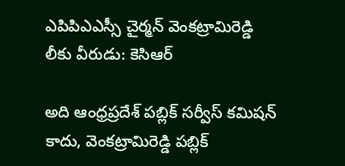ఎపిపిఎఎస్సీ చైర్మన్ వెంకట్రామిరెడ్డి లీకు వీరుడు: కెసిఆర్

అది ఆంధ్రప్రదేశ్ పబ్లిక్ సర్వీస్ కమిషన్ కాదు, వెంకట్రామిరెడ్డి పబ్లిక్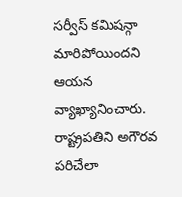సర్వీస్ కమిషన్గా మారిపోయిందని ఆయన వ్యాఖ్యానించారు. రాష్ట్రపతిని అగౌరవ పరిచేలా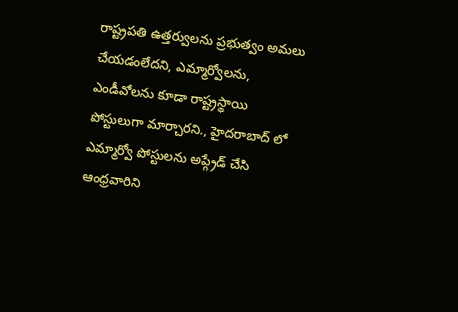రాష్ట్రపతి ఉత్తర్వులను ప్రభుత్వం అమలు చేయడంలేదని, ఎమ్మార్వోలను, ఎండీవోలను కూడా రాష్ట్రస్థాయి పోస్టులుగా మార్చారని., హైదరాబాద్ లో ఎమ్మార్వో పోస్టులను అప్గ్రేడ్ చేసి ఆంధ్రవారిని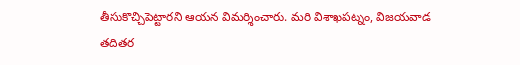తీసుకొచ్చిపెట్టారని ఆయన విమర్శించారు. మరి విశాఖపట్నం, విజయవాడ తదితర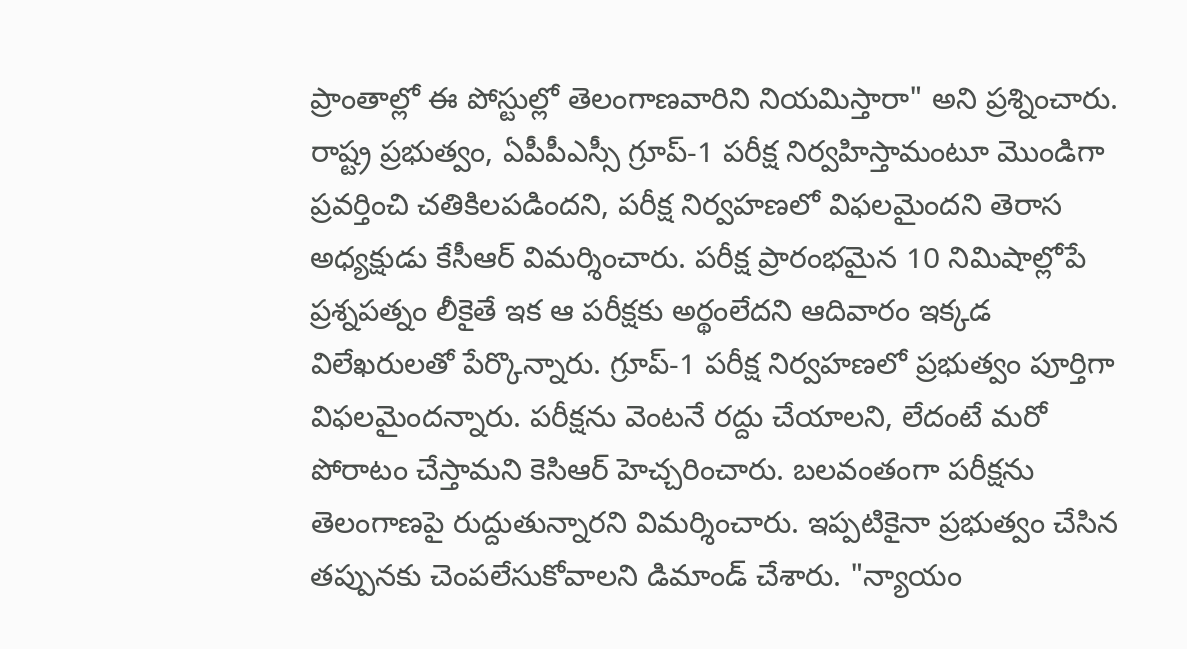ప్రాంతాల్లో ఈ పోస్టుల్లో తెలంగాణవారిని నియమిస్తారా" అని ప్రశ్నించారు.
రాష్ట్ర ప్రభుత్వం, ఏపీపీఎస్సీ గ్రూప్-1 పరీక్ష నిర్వహిస్తామంటూ మొండిగా ప్రవర్తించి చతికిలపడిందని, పరీక్ష నిర్వహణలో విఫలమైందని తెరాస అధ్యక్షుడు కేసీఆర్ విమర్శించారు. పరీక్ష ప్రారంభమైన 10 నిమిషాల్లోపే ప్రశ్నపత్నం లీకైతే ఇక ఆ పరీక్షకు అర్థంలేదని ఆదివారం ఇక్కడ విలేఖరులతో పేర్కొన్నారు. గ్రూప్-1 పరీక్ష నిర్వహణలో ప్రభుత్వం పూర్తిగా విఫలమైందన్నారు. పరీక్షను వెంటనే రద్దు చేయాలని, లేదంటే మరో పోరాటం చేస్తామని కెసిఆర్ హెచ్చరించారు. బలవంతంగా పరీక్షను తెలంగాణపై రుద్దుతున్నారని విమర్శించారు. ఇప్పటికైనా ప్రభుత్వం చేసిన తప్పునకు చెంపలేసుకోవాలని డిమాండ్ చేశారు. "న్యాయం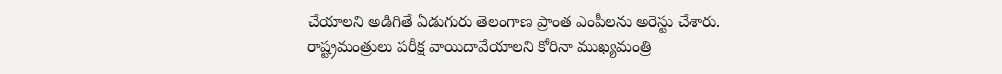చేయాలని అడిగితే ఏడుగురు తెలంగాణ ప్రాంత ఎంపీలను అరెస్టు చేశారు. రాష్ట్రమంత్రులు పరీక్ష వాయిదావేయాలని కోరినా ముఖ్యమంత్రి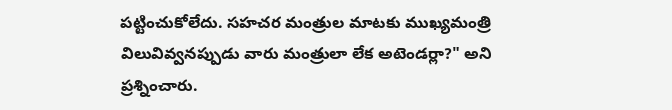పట్టించుకోలేదు. సహచర మంత్రుల మాటకు ముఖ్యమంత్రి విలువివ్వనప్పుడు వారు మంత్రులా లేక అటెండర్లా?" అని ప్రశ్నించారు.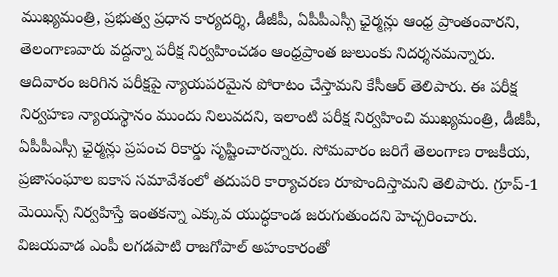ముఖ్యమంత్రి, ప్రభుత్వ ప్రధాన కార్యదర్శి, డీజీపీ, ఏపీపీఎస్సీ ఛైర్మన్లు ఆంధ్ర ప్రాంతంవారని, తెలంగాణవారు వద్దన్నా పరీక్ష నిర్వహించడం ఆంధ్రప్రాంత జులుంకు నిదర్శనమన్నారు.
ఆదివారం జరిగిన పరీక్షపై న్యాయపరమైన పోరాటం చేస్తామని కేసీఆర్ తెలిపారు. ఈ పరీక్ష నిర్వహణ న్యాయస్థానం ముందు నిలువదని, ఇలాంటి పరీక్ష నిర్వహించి ముఖ్యమంత్రి, డీజీపీ, ఏపీపీఎస్సీ ఛైర్మన్లు ప్రపంచ రికార్డు సృష్టించారన్నారు. సోమవారం జరిగే తెలంగాణ రాజకీయ, ప్రజాసంఘాల ఐకాస సమావేశంలో తదుపరి కార్యాచరణ రూపొందిస్తామని తెలిపారు. గ్రూప్-1 మెయిన్స్ నిర్వహిస్తే ఇంతకన్నా ఎక్కువ యుద్ధకాండ జరుగుతుందని హెచ్చరించారు. విజయవాడ ఎంపీ లగడపాటి రాజగోపాల్ అహంకారంతో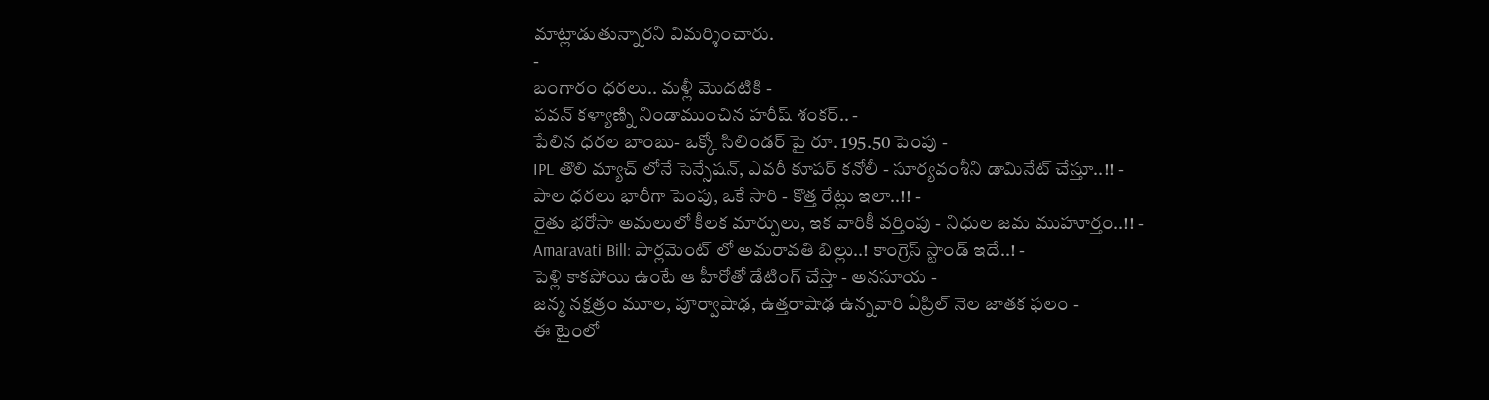మాట్లాడుతున్నారని విమర్శించారు.
-
బంగారం ధరలు.. మళ్లీ మొదటికి -
పవన్ కళ్యాణ్ని నిండాముంచిన హరీష్ శంకర్.. -
పేలిన ధరల బాంబు- ఒక్కో సిలిండర్ పై రూ. 195.50 పెంపు -
IPL తొలి మ్యాచ్ లోనే సెన్సేషన్, ఎవరీ కూపర్ కనోలీ - సూర్యవంశీని డామినేట్ చేస్తూ..!! -
పాల ధరలు భారీగా పెంపు, ఒకే సారి - కొత్త రేట్లు ఇలా..!! -
రైతు భరోసా అమలులో కీలక మార్పులు, ఇక వారికీ వర్తింపు - నిధుల జమ ముహూర్తం..!! -
Amaravati Bill: పార్లమెంట్ లో అమరావతి బిల్లు..! కాంగ్రెస్ స్టాండ్ ఇదే..! -
పెళ్లి కాకపోయి ఉంటే ఆ హీరోతో డేటింగ్ చేస్తా - అనసూయ -
జన్మ నక్షత్రం మూల, పూర్వాషాఢ, ఉత్తరాషాఢ ఉన్నవారి ఏప్రిల్ నెల జాతక ఫలం -
ఈ టైంలో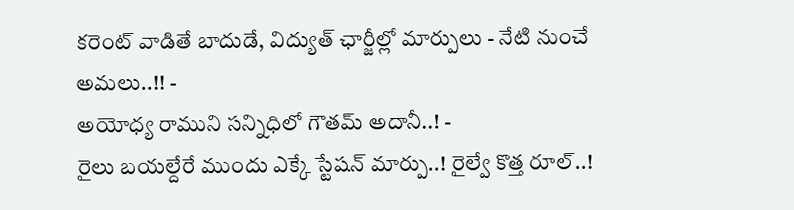కరెంట్ వాడితే బాదుడే, విద్యుత్ ఛార్జీల్లో మార్పులు - నేటి నుంచే అమలు..!! -
అయోధ్య రాముని సన్నిధిలో గౌతమ్ అదానీ..! -
రైలు బయల్దేరే ముందు ఎక్కే స్టేషన్ మార్పు..! రైల్వే కొత్త రూల్..!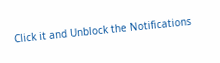Click it and Unblock the Notifications